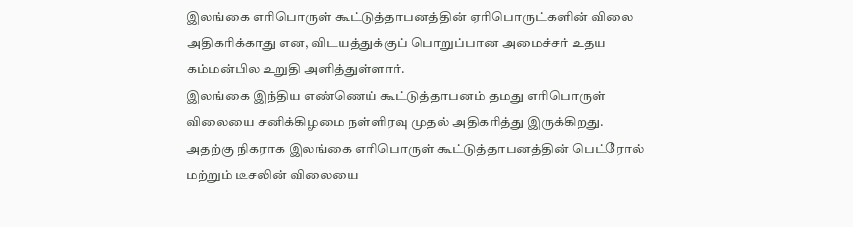இலங்கை எரிபொருள் கூட்டுத்தாபனத்தின் ஏரிபொருட்களின் விலை அதிகரிக்காது என, விடயத்துக்குப் பொறுப்பான அமைச்சர் உதய கம்மன்பில உறுதி அளித்துள்ளார்.
இலங்கை இந்திய எண்ணெய் கூட்டுத்தாபனம் தமது எரிபொருள் விலையை சனிக்கிழமை நள்ளிரவு முதல் அதிகரித்து இருக்கிறது.
அதற்கு நிகராக இலங்கை எரிபொருள் கூட்டுத்தாபனத்தின் பெட்ரோல் மற்றும் டீசலின் விலையை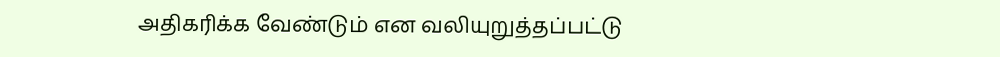அதிகரிக்க வேண்டும் என வலியுறுத்தப்பட்டு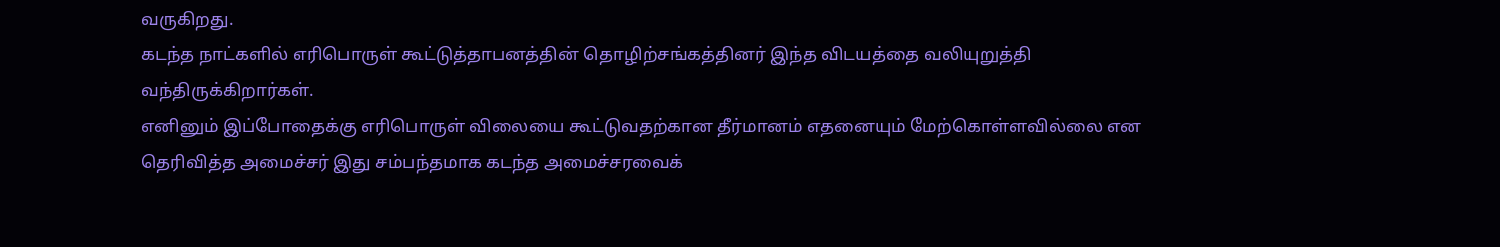வருகிறது.
கடந்த நாட்களில் எரிபொருள் கூட்டுத்தாபனத்தின் தொழிற்சங்கத்தினர் இந்த விடயத்தை வலியுறுத்தி வந்திருக்கிறார்கள்.
எனினும் இப்போதைக்கு எரிபொருள் விலையை கூட்டுவதற்கான தீர்மானம் எதனையும் மேற்கொள்ளவில்லை என தெரிவித்த அமைச்சர் இது சம்பந்தமாக கடந்த அமைச்சரவைக்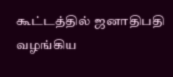கூட்டத்தில் ஜனாதிபதி வழங்கிய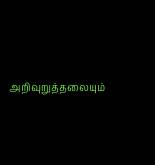அறிவுறுத்தலையும்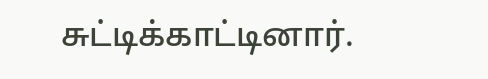சுட்டிக்காட்டினார்.